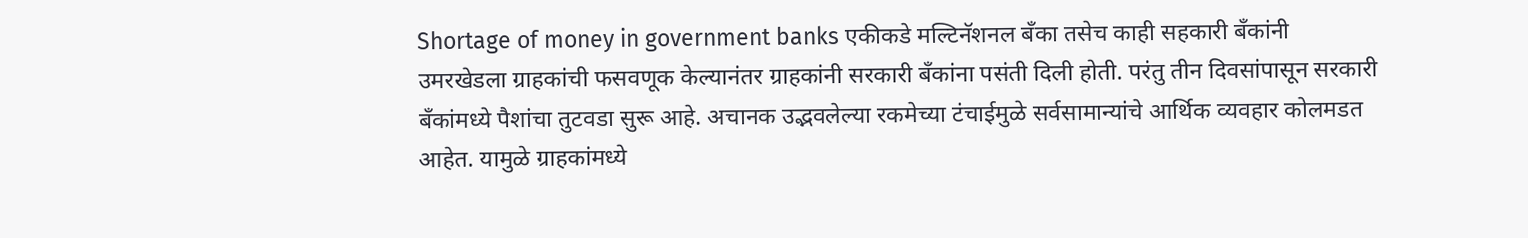Shortage of money in government banks एकीकडे मल्टिनॅशनल बँका तसेच काही सहकारी बँकांनी उमरखेडला ग्राहकांची फसवणूक केल्यानंतर ग्राहकांनी सरकारी बँकांना पसंती दिली होती. परंतु तीन दिवसांपासून सरकारी बँकांमध्ये पैशांचा तुटवडा सुरू आहे. अचानक उद्भवलेल्या रकमेच्या टंचाईमुळे सर्वसामान्यांचे आर्थिक व्यवहार कोलमडत आहेत. यामुळे ग्राहकांमध्ये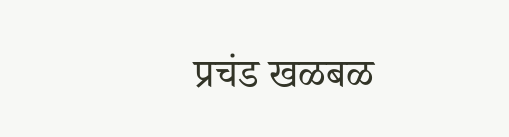प्रचंड खळबळ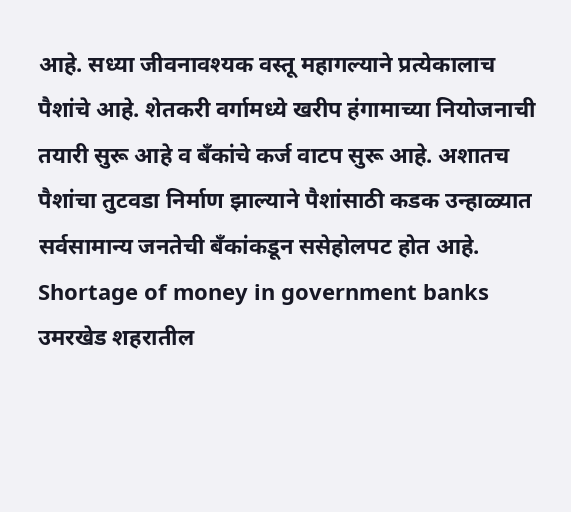आहे. सध्या जीवनावश्यक वस्तू महागल्याने प्रत्येकालाच पैशांचे आहे. शेतकरी वर्गामध्ये खरीप हंगामाच्या नियोजनाची तयारी सुरू आहे व बँकांचे कर्ज वाटप सुरू आहे. अशातच पैशांचा तुटवडा निर्माण झाल्याने पैशांसाठी कडक उन्हाळ्यात सर्वसामान्य जनतेची बँकांकडून ससेहोलपट होत आहे.
Shortage of money in government banks उमरखेड शहरातील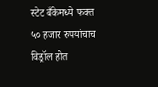स्टेट बँकेमध्ये फक्त ५० हजार रुपयांचाच विड्रॉल होत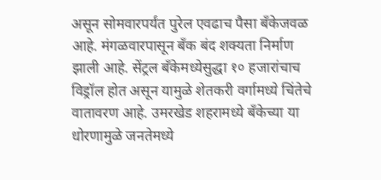असून सोमवारपर्यंत पुरेल एवढाच पैसा बँकेजवळ आहे. मंगळवारपासून बँक बंद शक्यता निर्माण झाली आहे. सेंट्रल बँकेमध्येसुद्धा १० हजारांचाच विड्रॉल होत असून यामुळे शेतकरी वर्गामध्ये चिंतेचे वातावरण आहे. उमरखेड शहरामध्ये बँकेच्या या धोरणामुळे जनतेमध्ये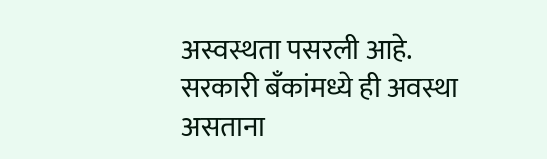अस्वस्थता पसरली आहे. सरकारी बँकांमध्ये ही अवस्था असताना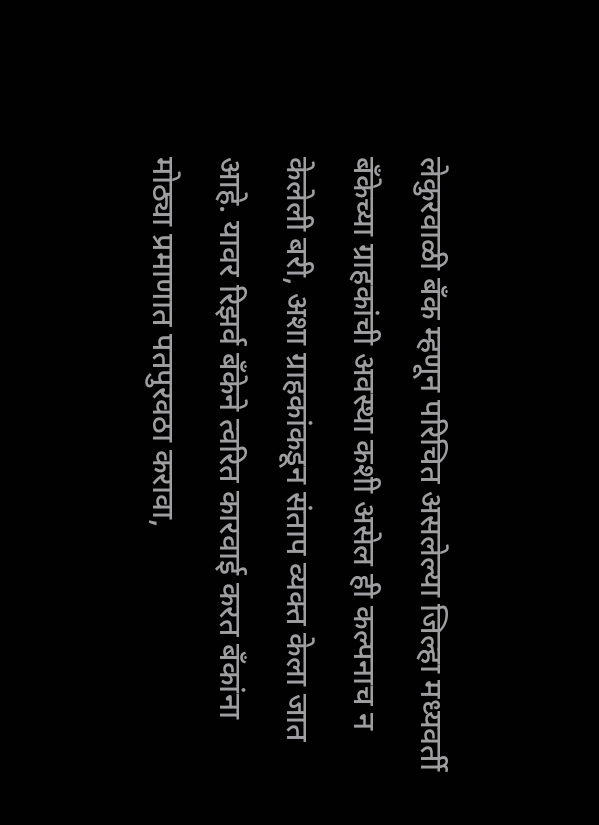लेकुरवाळी बँक म्हणून परिचित असलेल्या जिल्हा मध्यवर्ती बँकेच्या ग्राहकांची अवस्था कशी असेल ही कल्पनाच न केलेली बरी, अशा ग्राहकांकडून संताप व्यक्त केला जात आहे. यावर रिझर्व बँकेने त्वरित कारवाई करत बँकांना मोठ्या प्रमाणात पतपुरवठा करावा,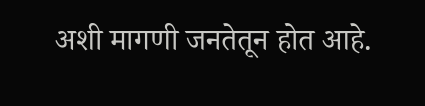अशी मागणी जनतेतून होत आहे.